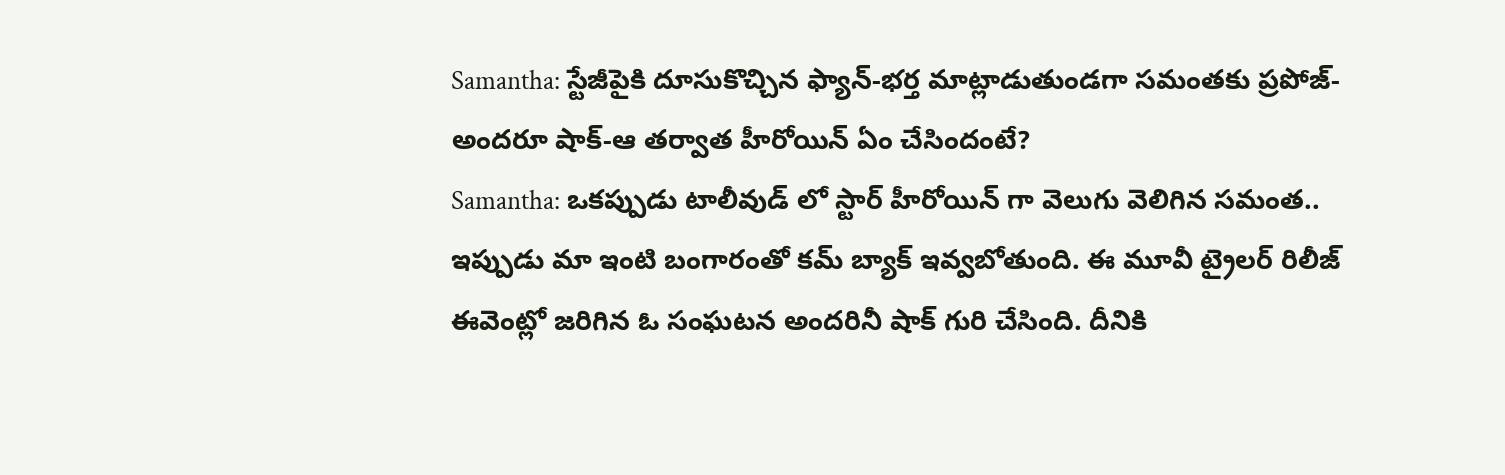Samantha: స్టేజీపైకి దూసుకొచ్చిన ఫ్యాన్-భర్త మాట్లాడుతుండగా సమంతకు ప్రపోజ్-అందరూ షాక్-ఆ తర్వాత హీరోయిన్ ఏం చేసిందంటే?
Samantha: ఒకప్పుడు టాలీవుడ్ లో స్టార్ హీరోయిన్ గా వెలుగు వెలిగిన సమంత.. ఇప్పుడు మా ఇంటి బంగారంతో కమ్ బ్యాక్ ఇవ్వబోతుంది. ఈ మూవీ ట్రైలర్ రిలీజ్ ఈవెంట్లో జరిగిన ఓ సంఘటన అందరినీ షాక్ గురి చేసింది. దీనికి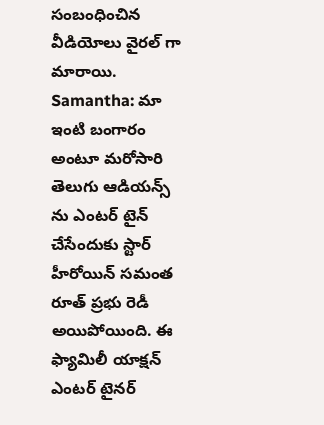సంబంధించిన వీడియోలు వైరల్ గా మారాయి.
Samantha: మా ఇంటి బంగారం అంటూ మరోసారి తెలుగు ఆడియన్స్ ను ఎంటర్ టైన్ చేసేందుకు స్టార్ హీరోయిన్ సమంత రూత్ ప్రభు రెడీ అయిపోయింది. ఈ ఫ్యామిలీ యాక్షన్ ఎంటర్ టైనర్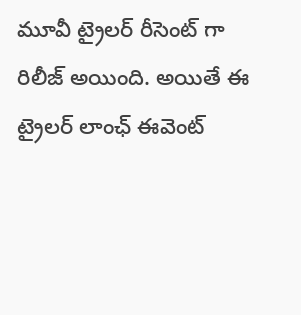మూవీ ట్రైలర్ రీసెంట్ గా రిలీజ్ అయింది. అయితే ఈ ట్రైలర్ లాంఛ్ ఈవెంట్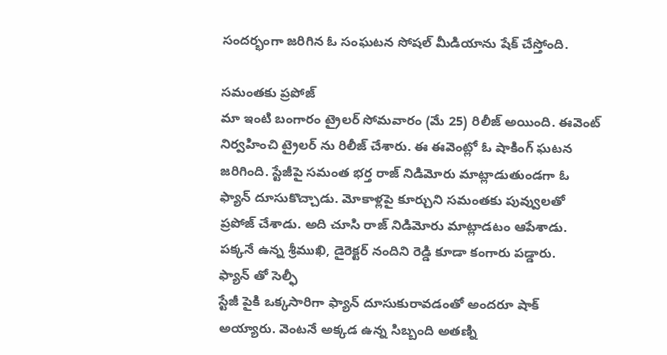సందర్భంగా జరిగిన ఓ సంఘటన సోషల్ మీడియాను షేక్ చేస్తోంది.

సమంతకు ప్రపోజ్
మా ఇంటి బంగారం ట్రైలర్ సోమవారం (మే 25) రిలీజ్ అయింది. ఈవెంట్ నిర్వహించి ట్రైలర్ ను రిలీజ్ చేశారు. ఈ ఈవెంట్లో ఓ షాకింగ్ ఘటన జరిగింది. స్టేజీపై సమంత భర్త రాజ్ నిడిమోరు మాట్లాడుతుండగా ఓ ఫ్యాన్ దూసుకొచ్చాడు. మోకాళ్లపై కూర్చుని సమంతకు పువ్వులతో ప్రపోజ్ చేశాడు. అది చూసి రాజ్ నిడిమోరు మాట్లాడటం ఆపేశాడు. పక్కనే ఉన్న శ్రీముఖి, డైరెక్టర్ నందిని రెడ్డి కూడా కంగారు పడ్డారు.
ఫ్యాన్ తో సెల్ఫీ
స్టేజీ పైకి ఒక్కసారిగా ఫ్యాన్ దూసుకురావడంతో అందరూ షాక్ అయ్యారు. వెంటనే అక్కడ ఉన్న సిబ్బంది అతణ్ని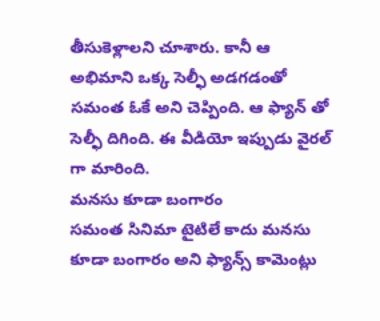తీసుకెళ్లాలని చూశారు. కానీ ఆ అభిమాని ఒక్క సెల్ఫీ అడగడంతో సమంత ఓకే అని చెప్పింది. ఆ ఫ్యాన్ తో సెల్ఫీ దిగింది. ఈ వీడియో ఇప్పుడు వైరల్ గా మారింది.
మనసు కూడా బంగారం
సమంత సినిమా టైటిలే కాదు మనసు కూడా బంగారం అని ఫ్యాన్స్ కామెంట్లు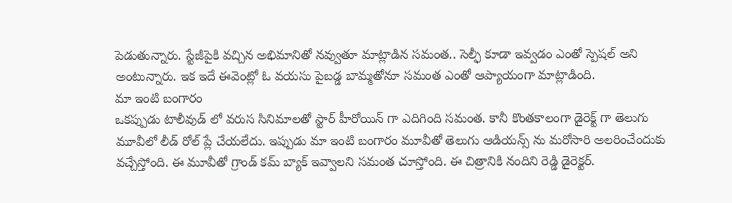పెడుతున్నారు. స్టేజీపైకి వచ్చిన అభిమానితో నవ్వుతూ మాట్లాడిన సమంత.. సెల్ఫీ కూడా ఇవ్వడం ఎంతో స్పెషల్ అని అంటున్నారు. ఇక ఇదే ఈవెంట్లో ఓ వయసు పైబడ్డ బామ్మతోనూ సమంత ఎంతో ఆప్యాయంగా మాట్లాడింది.
మా ఇంటి బంగారం
ఒకప్పుడు టాలీవుడ్ లో వరుస సినిమాలతో స్టార్ హీరోయిన్ గా ఎదిగింది సమంత. కానీ కొంతకాలంగా డైరెక్ట్ గా తెలుగు మూవీలో లీడ్ రోల్ ప్లే చేయలేదు. ఇప్పుడు మా ఇంటి బంగారం మూవీతో తెలుగు ఆడియన్స్ ను మరోసారి అలరించేందుకు వచ్చేస్తోంది. ఈ మూవీతో గ్రాండ్ కమ్ బ్యాక్ ఇవ్వాలని సమంత చూస్తోంది. ఈ చిత్రానికి నందిని రెడ్డి డైరెక్టర్.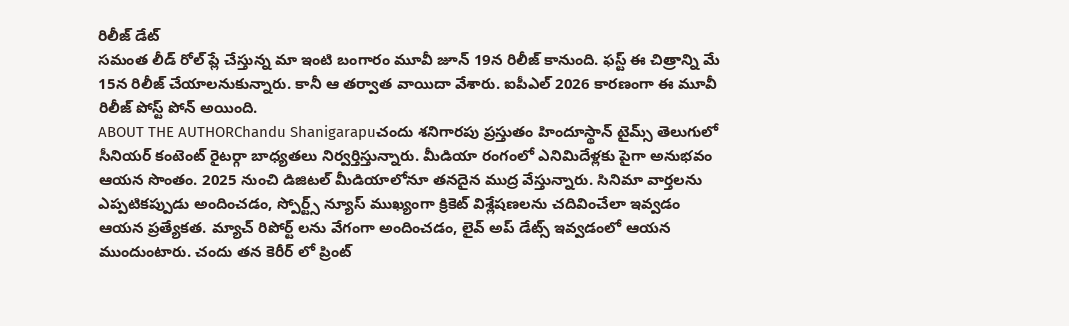రిలీజ్ డేట్
సమంత లీడ్ రోల్ ప్లే చేస్తున్న మా ఇంటి బంగారం మూవీ జూన్ 19న రిలీజ్ కానుంది. ఫస్ట్ ఈ చిత్రాన్ని మే 15న రిలీజ్ చేయాలనుకున్నారు. కానీ ఆ తర్వాత వాయిదా వేశారు. ఐపీఎల్ 2026 కారణంగా ఈ మూవీ రిలీజ్ పోస్ట్ పోన్ అయింది.
ABOUT THE AUTHORChandu Shanigarapuచందు శనిగారపు ప్రస్తుతం హిందూస్థాన్ టైమ్స్ తెలుగులో సీనియర్ కంటెంట్ రైటర్గా బాధ్యతలు నిర్వర్తిస్తున్నారు. మీడియా రంగంలో ఎనిమిదేళ్లకు పైగా అనుభవం ఆయన సొంతం. 2025 నుంచి డిజిటల్ మీడియాలోనూ తనదైన ముద్ర వేస్తున్నారు. సినిమా వార్తలను ఎప్పటికప్పుడు అందించడం, స్పోర్ట్స్ న్యూస్ ముఖ్యంగా క్రికెట్ విశ్లేషణలను చదివించేలా ఇవ్వడం ఆయన ప్రత్యేకత. మ్యాచ్ రిపోర్ట్ లను వేగంగా అందించడం, లైవ్ అప్ డేట్స్ ఇవ్వడంలో ఆయన ముందుంటారు. చందు తన కెరీర్ లో ప్రింట్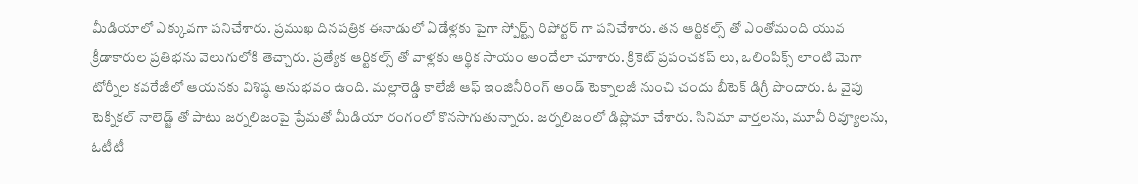మీడియాలో ఎక్కువగా పనిచేశారు. ప్రముఖ దినపత్రిక ఈనాడులో ఏడేళ్లకు పైగా స్పోర్ట్స్ రిపోర్టర్ గా పనిచేశారు. తన ఆర్టికల్స్ తో ఎంతోమంది యువ క్రీడాకారుల ప్రతిభను వెలుగులోకి తెచ్చారు. ప్రత్యేక ఆర్టికల్స్ తో వాళ్లకు ఆర్థిక సాయం అందేలా చూశారు. క్రికెట్ ప్రపంచకప్ లు, ఒలింపిక్స్ లాంటి మెగా టోర్నీల కవరేజీలో ఆయనకు విశిష్ఠ అనుభవం ఉంది. మల్లారెడ్డి కాలేజీ ఆఫ్ ఇంజినీరింగ్ అండ్ టెక్నాలజీ నుంచి చందు బీటెక్ డిగ్రీ పొందారు. ఓ వైపు టెక్నికల్ నాలెడ్జ్ తో పాటు జర్నలిజంపై ప్రేమతో మీడియా రంగంలో కొనసాగుతున్నారు. జర్నలిజంలో డిప్లొమా చేశారు. సినిమా వార్తలను, మూవీ రివ్యూలను, ఓటీటీ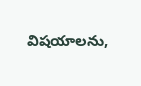విషయాలను,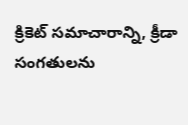క్రికెట్ సమాచారాన్ని, క్రీడా సంగతులను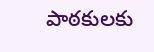పాఠకులకు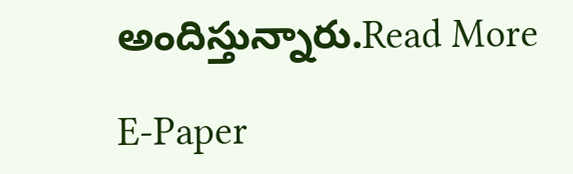అందిస్తున్నారు.Read More

E-Paper